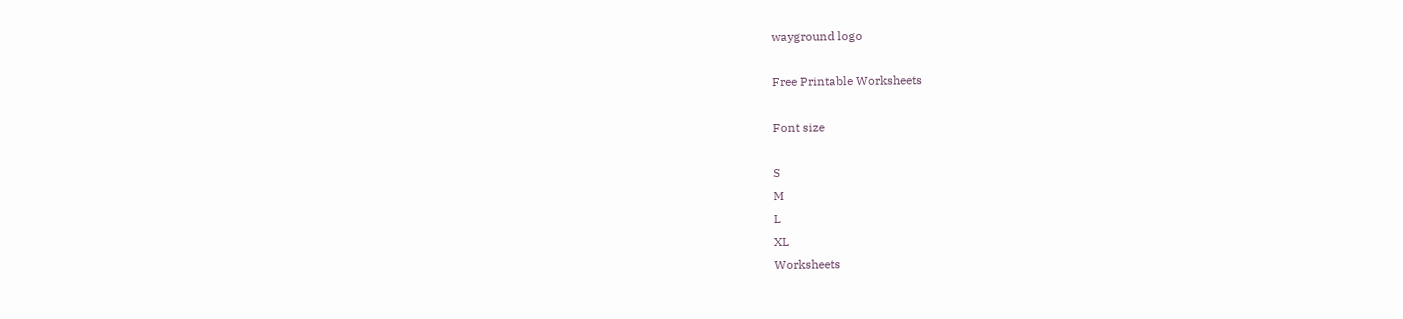wayground logo

Free Printable Worksheets

Font size

S
M
L
XL
Worksheets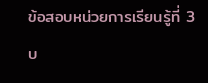ข้อสอบหน่วยการเรียนรู้ที่ 3 บ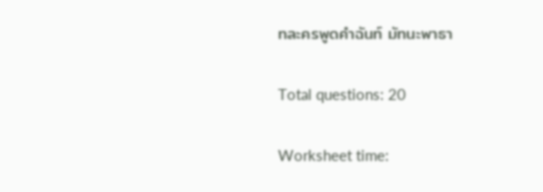ทละครพูดคำฉันท์ มัทนะพาธา

Total questions: 20

Worksheet time: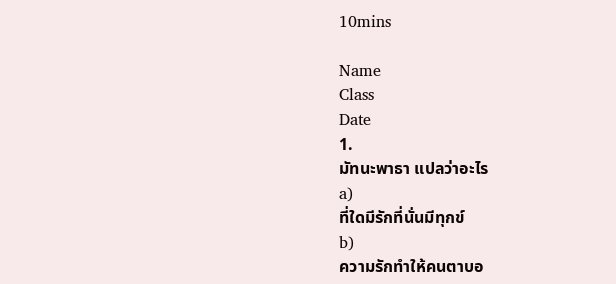10mins

Name
Class
Date
1.
มัทนะพาธา แปลว่าอะไร
a)
ที่ใดมีรักที่นั่นมีทุกข์
b)
ความรักทำให้คนตาบอ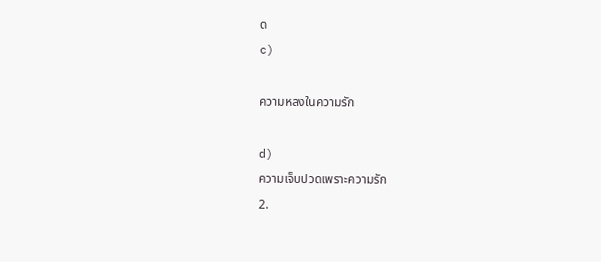ด
c)

ความหลงในความรัก

d)
ความเจ็บปวดเพราะความรัก
2.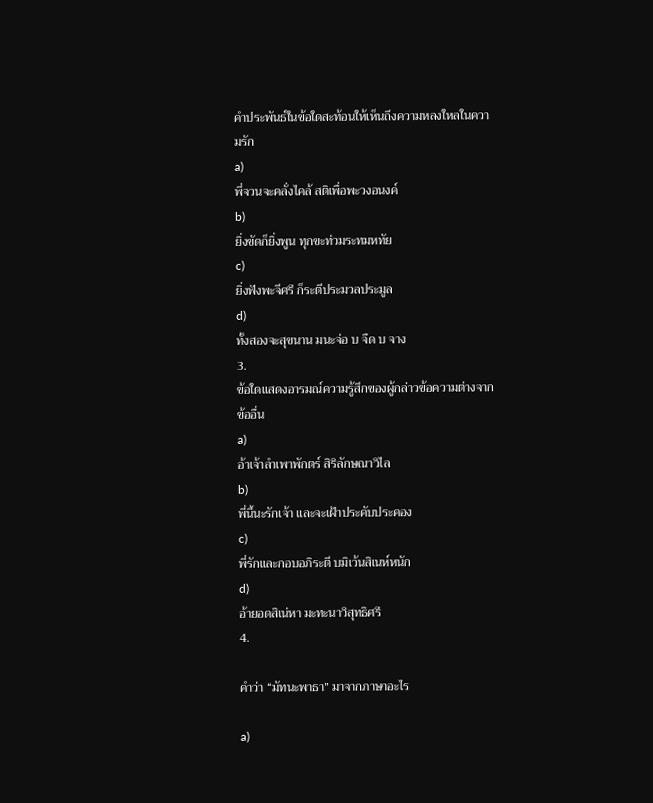คำประพันธ์ในข้อใดสะท้อนให้เห็นถึงความหลงใหลในความรัก
a)
พี่จวนจะคลั่งไคล้ สติเพื่อพะวงอนงค์
b)
ยิ่งขัดก็ยิ่งพูน ทุกขะท่วมระทมหทัย
c)
ยิ่งฟังพะจีศรี ก็ระตีประมวลประมูล
d)
ทั้งสองจะสุขนาน มนะจ่อ บ จืด บ จาง
3.
ข้อใดแสดงอารมณ์ความรู้สึกของผู้กล่าวข้อความต่างจากข้ออื่น
a)
อ้าเจ้าลำเพาพักตร์ สิริลักษณาวิไล
b)
พี่นี้นะรักเจ้า และจะเฝ้าประคับประคอง
c)
พี่รักและกอบอภิระตี บมิเว้นสิเนห์หนัก
d)
อ้ายอดสิเน่หา มะทะนาวิสุทธิศรี
4.

คำว่า “มัทนะพาธา” มาจากภาษาอะไร

a)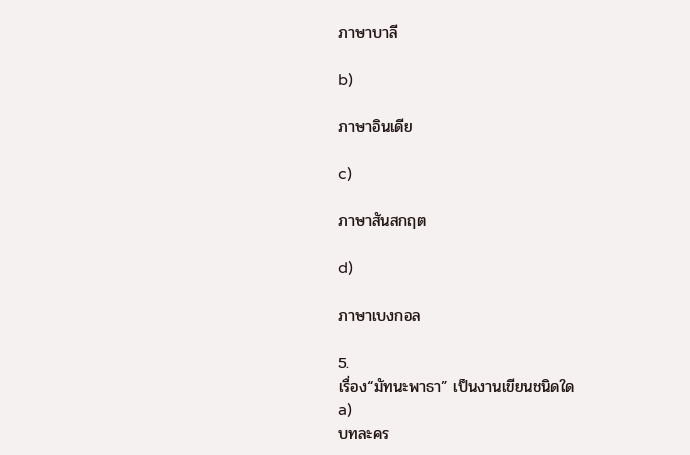ภาษาบาลี

b)

ภาษาอินเดีย

c)

ภาษาสันสกฤต

d)

ภาษาเบงกอล

5.
เรื่อง“มัทนะพาธา” เป็นงานเขียนชนิดใด
a)
บทละคร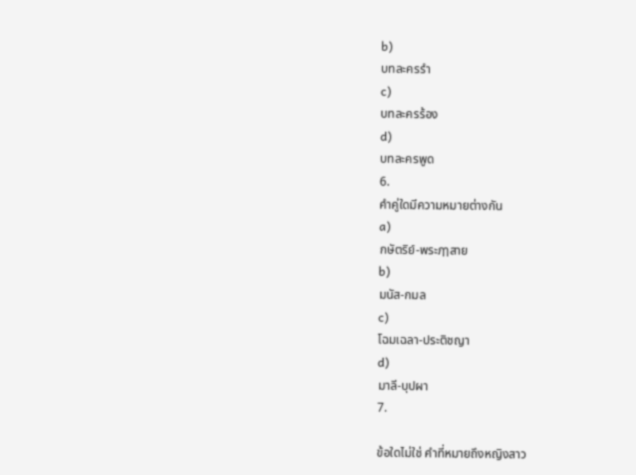b)
บทละครรำ
c)
บทละครร้อง
d)
บทละครพูด
6.
คำคู่ใดมีความหมายต่างกัน
a)
กษัตริย์-พระฦๅสาย
b)
มนัส-กมล
c)
โฉมเฉลา-ประติชญา
d)
มาลี-บุปผา
7.

ข้อใดไม่ใช่ คำที่หมายถึงหญิงสาว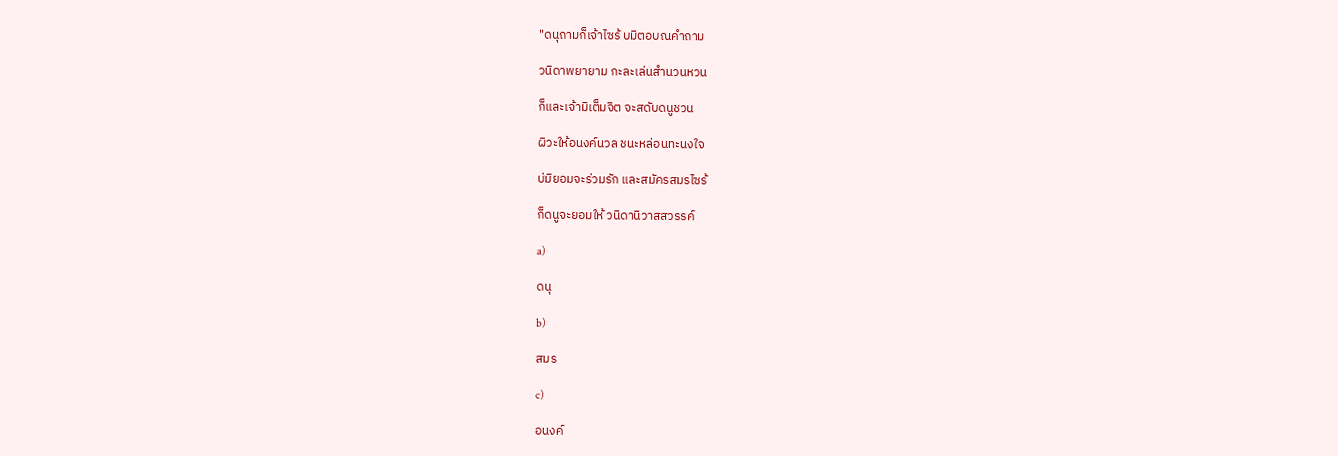"ดนุถามก็เจ้าไซร้ บมิตอบณคำถาม

วนิดาพยายาม กะละเล่นสำนวนหวน

ก็และเจ้ามิเต็มจิต จะสดับดนูชวน

ผิวะให้อนงค์นวล ชนะหล่อนทะนงใจ

บ่มิยอมจะร่วมรัก และสมัครสมรไซร้

ก็ดนูจะยอมให้ วนิดานิวาสสวรรค์

a)

ดนุ

b)

สมร

c)

อนงค์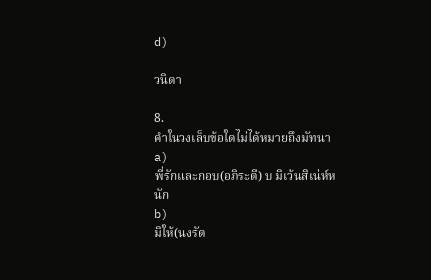d)

วนิดา

8.
คำในวงเล็บข้อใดไม่ได้หมายถึงมัทนา
a)
พี่รักและกอบ(อภิระตี) บ มิเว้นสิเน่ห์หนัก
b)
มิให้(นงรัต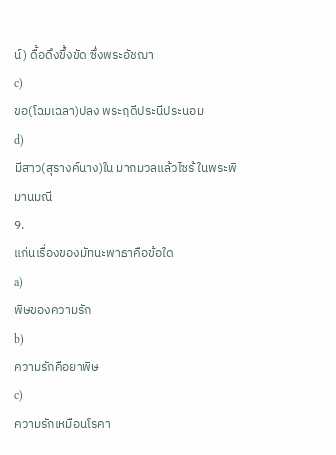น์) ดื้อดึงขึ้งขัด ซึ่งพระอัชฌา
c)
ขอ(โฉมเฉลา)ปลง พระฤดีประนีประนอม
d)
มีสาว(สุรางค์นาง)ใน มากมวลแล้วไซร้ ในพระพิมานมณี
9.
แก่นเรื่องของมัทนะพาธาคือข้อใด
a)
พิษของความรัก
b)
ความรักคือยาพิษ
c)
ความรักเหมือนโรคา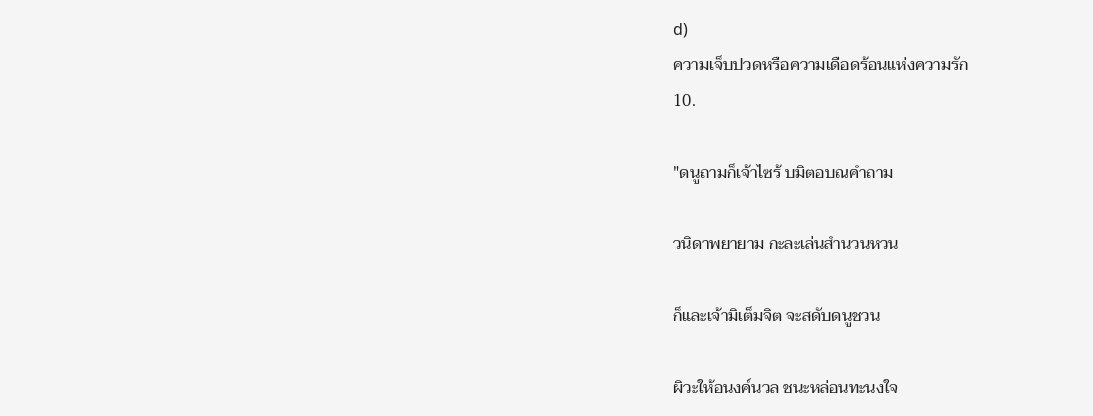d)
ความเจ็บปวดหรือความเดือดร้อนแห่งความรัก
10.

"ดนูถามก็เจ้าไซร้ บมิตอบณคำถาม

วนิดาพยายาม กะละเล่นสำนวนหวน

ก็และเจ้ามิเต็มจิต จะสดับดนูชวน

ผิวะให้อนงค์นวล ชนะหล่อนทะนงใจ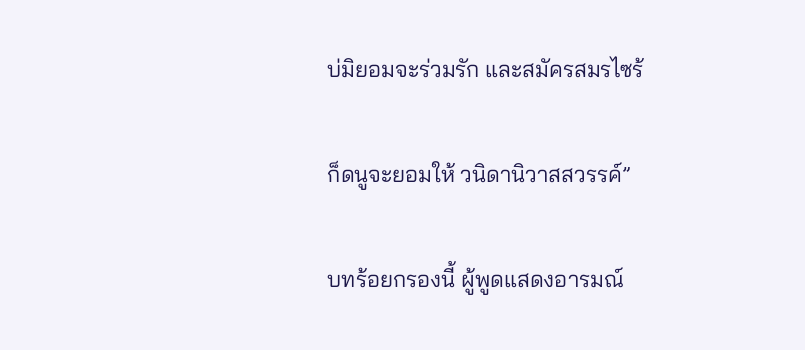บ่มิยอมจะร่วมรัก และสมัครสมรไซร้

ก็ดนูจะยอมให้ วนิดานิวาสสวรรค์”

บทร้อยกรองนี้ ผู้พูดแสดงอารมณ์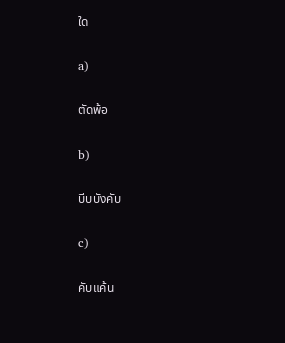ใด

a)

ตัดพ้อ

b)

บีบบังคับ

c)

คับแค้น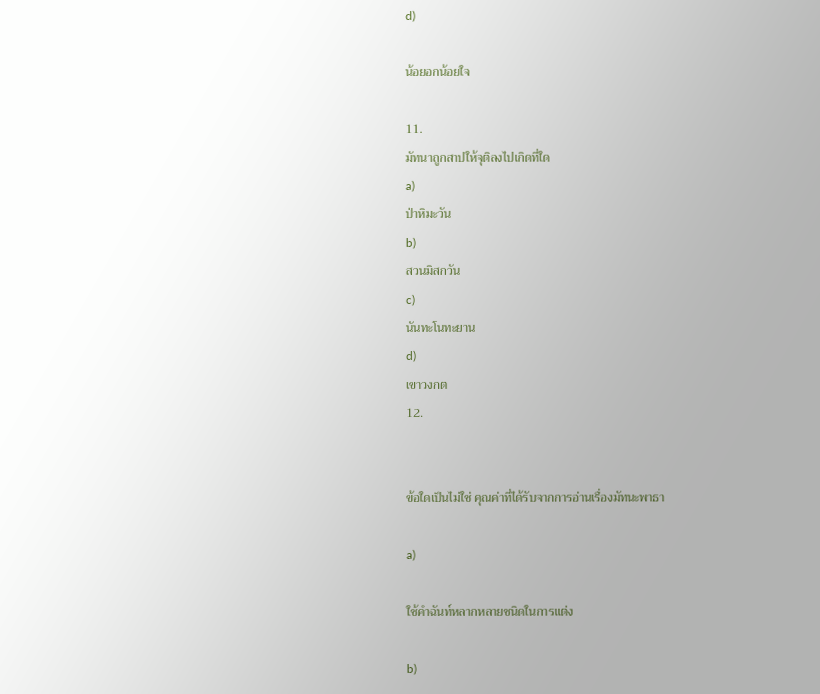d)

น้อยอกน้อยใจ

11.
มัทนาถูกสาปให้จุติลงไปเกิดที่ใด
a)
ป่าหิมะวัน
b)
สวนมิสกวัน
c)
นันทะโนทะยาน
d)
เขาวงกต
12.


ข้อใดเป็นไม่ใช่ คุณค่าที่ได้รับจากการอ่านเรื่องมัทนะพาธา

a)

ใช้คำฉันท์หลากหลายชนิดในการแต่ง

b)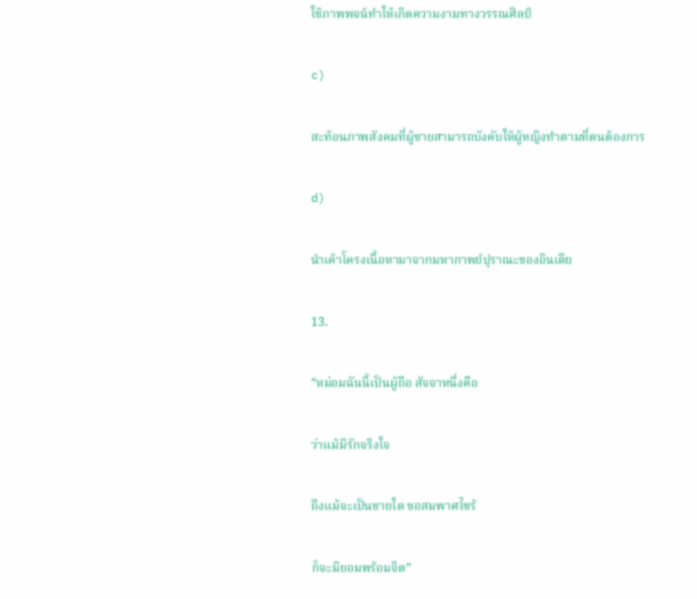ใช้ภาพพจน์ทำให้เกิดความงามทางวรรณศิลป์

c)

สะท้อนภาพสังคมที่ผู้ชายสามารถบังคับให้ผู้หญิงทำตามที่ตนต้องการ

d)

นำเค้าโครงเนื้อหามาจากมหากาพย์ปุราณะของอินเดีย

13.

“หม่อมฉันนี้เป็นผู้ถือ สัจจาหนึ่งคือ

ว่าแม้มิรักจริงใจ

ถึงแม้จะเป็นชายใด ขอสมพาศไซร้

ก็จะมิยอมพร้อมจิต”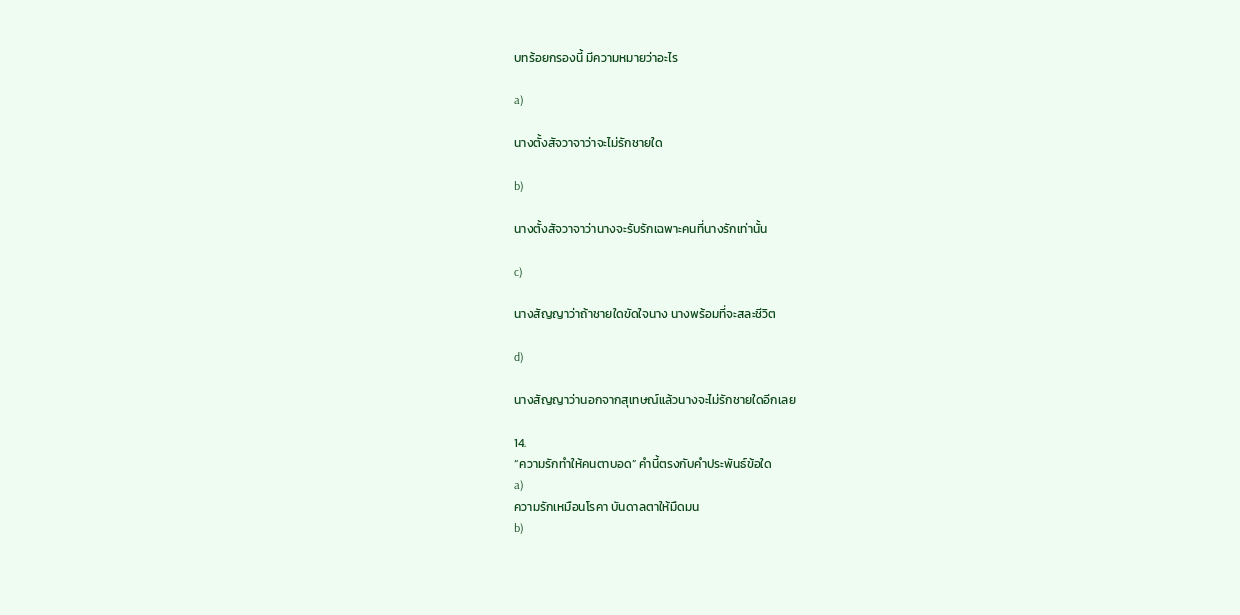บทร้อยกรองนี้ มีความหมายว่าอะไร

a)

นางตั้งสัจวาจาว่าจะไม่รักชายใด

b)

นางตั้งสัจวาจาว่านางจะรับรักเฉพาะคนที่นางรักเท่านั้น

c)

นางสัญญาว่าถ้าชายใดขัดใจนาง นางพร้อมที่จะสละชีวิต

d)

นางสัญญาว่านอกจากสุเทษณ์แล้วนางจะไม่รักชายใดอีกเลย

14.
“ความรักทำให้คนตาบอด” คำนี้ตรงกับคำประพันธ์ข้อใด
a)
ความรักเหมือนโรคา บันดาลตาให้มืดมน
b)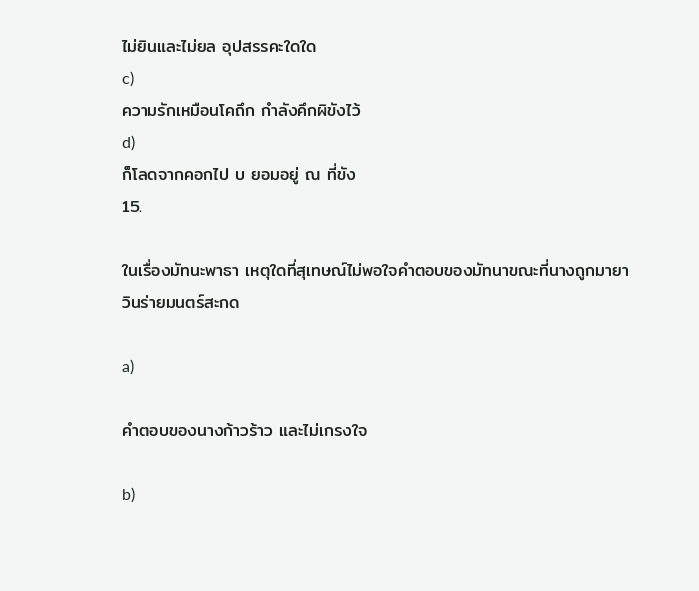ไม่ยินและไม่ยล อุปสรรคะใดใด
c)
ความรักเหมือนโคถึก กำลังคึกผิขังไว้
d)
ก็โลดจากคอกไป บ ยอมอยู่ ณ ที่ขัง
15.

ในเรื่องมัทนะพาธา เหตุใดที่สุเทษณ์ไม่พอใจคำตอบของมัทนาขณะที่นางถูกมายาวินร่ายมนตร์สะกด

a)

คำตอบของนางก้าวร้าว และไม่เกรงใจ

b)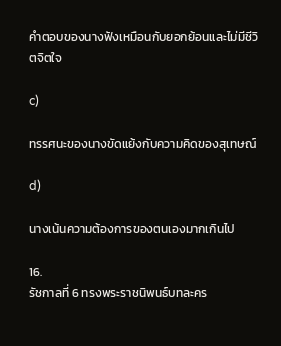คำตอบของนางฟังเหมือนกับยอกย้อนและไม่มีชีวิตจิตใจ

c)

ทรรศนะของนางขัดแย้งกับความคิดของสุเทษณ์

d)

นางเน้นความต้องการของตนเองมากเกินไป

16.
รัชกาลที่ 6 ทรงพระราชนิพนธ์บทละคร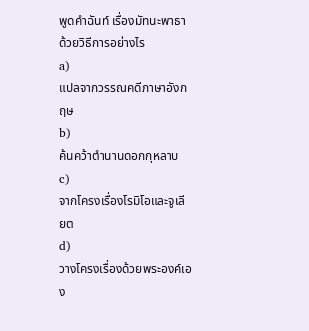พูดคำฉันท์ เรื่องมัทนะพาธา ด้วยวิธีการอย่างไร
a)
แปลจากวรรณคดีภาษาอังกฤษ
b)
ค้นคว้าตำนานดอกกุหลาบ
c)
จากโครงเรื่องโรมิโอและจูเลียต
d)
วางโครงเรื่องด้วยพระองค์เอง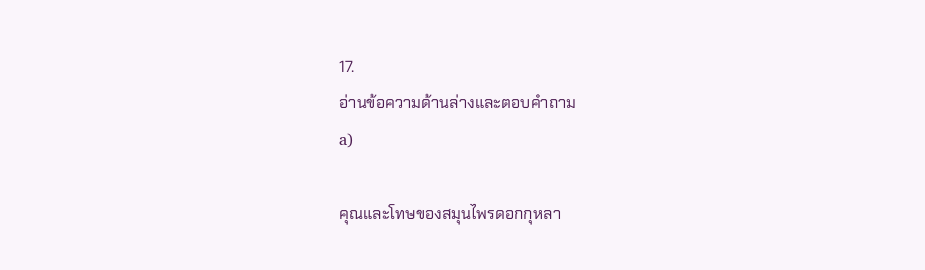17.
อ่านข้อความด้านล่างและตอบคำถาม
a)

คุณและโทษของสมุนไพรดอกกุหลา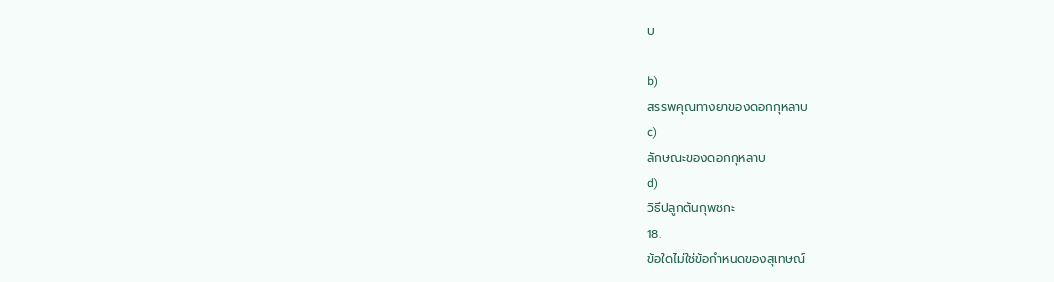บ

b)
สรรพคุณทางยาของดอกกุหลาบ
c)
ลักษณะของดอกกุหลาบ
d)
วิธีปลูกต้นกุพชกะ
18.
ข้อใดไม่ใช่ข้อกำหนดของสุเทษณ์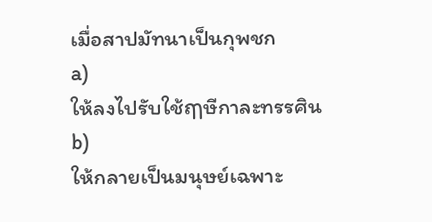เมื่อสาปมัทนาเป็นกุพชก
a)
ให้ลงไปรับใช้ฤๅษีกาละทรรศิน
b)
ให้กลายเป็นมนุษย์เฉพาะ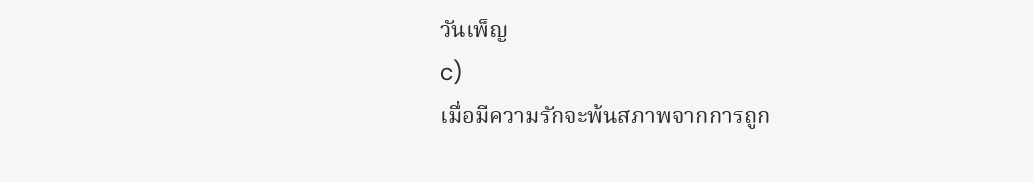วันเพ็ญ
c)
เมื่อมีความรักจะพ้นสภาพจากการถูก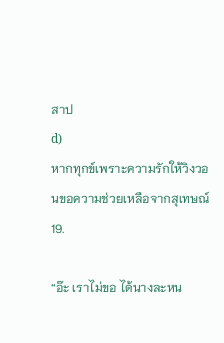สาป
d)
หากทุกข์เพราะความรักให้วิงวอนขอความช่วยเหลือจากสุเทษณ์
19.

“อ๊ะ เราไม่ขอ ได้นางละหน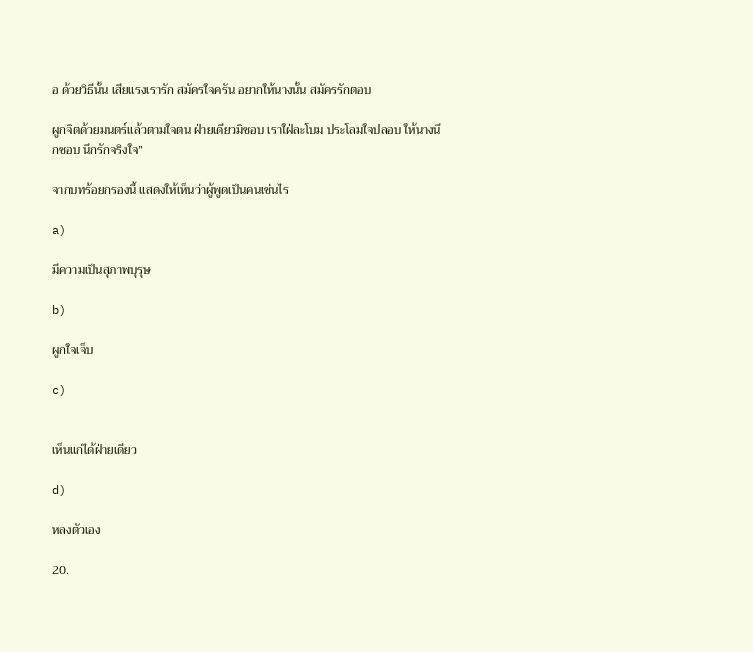อ ด้วยวิธีนั้น เสียแรงเรารัก สมัครใจครัน อยากให้นางนั้น สมัครรักตอบ

ผูกจิตด้วยมนตร์แล้วตามใจตน ฝ่ายเดียวมิชอบ เราใฝ่ละโบม ประโลมใจปลอบ ให้นางนึกชอบ นึกรักจริงใจ”

จากบทร้อยกรองนี้ แสดงให้เห็นว่าผู้พูดเป็นคนเช่นไร

a)

มีความเป็นสุภาพบุรุษ

b)

ผูกใจเจ็บ

c)


เห็นแก่ได้ฝ่ายเดียว

d)

หลงตัวเอง

20.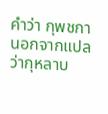คำว่า กุพชกา นอกจากแปลว่ากุหลาบ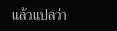แล้วแปลว่า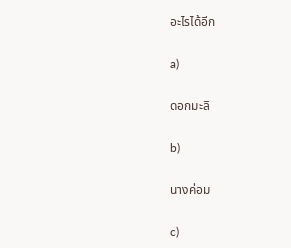อะไรได้อีก

a)

ดอกมะลิ

b)

นางค่อม

c)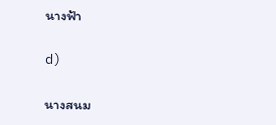นางฟ้า

d)

นางสนม